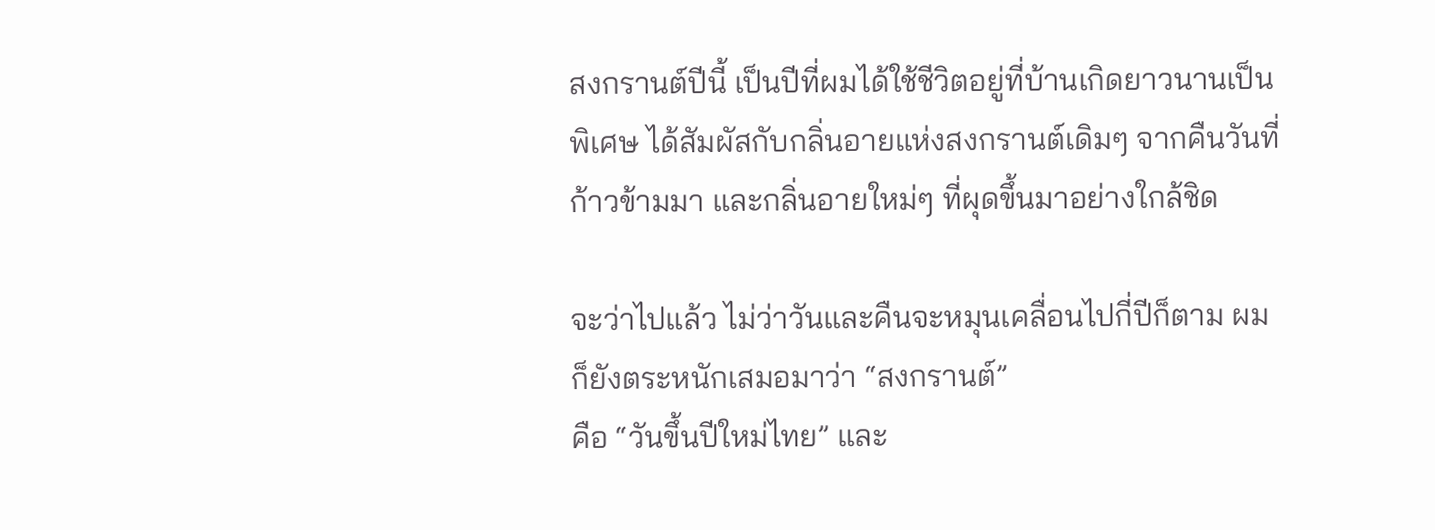สงกรานต์ปีนี้ เป็นปีที่ผมได้ใช้ชีวิตอยู่ที่บ้านเกิดยาวนานเป็นพิเศษ ได้สัมผัสกับกลิ่นอายแห่งสงกรานต์เดิมๆ จากคืนวันที่ก้าวข้ามมา และกลิ่นอายใหม่ๆ ที่ผุดขึ้นมาอย่างใกล้ชิด

จะว่าไปแล้ว ไม่ว่าวันและคืนจะหมุนเคลื่อนไปกี่ปีก็ตาม ผมก็ยังตระหนักเสมอมาว่า “สงกรานต์”
คือ “วันขึ้นปีใหม่ไทย” และ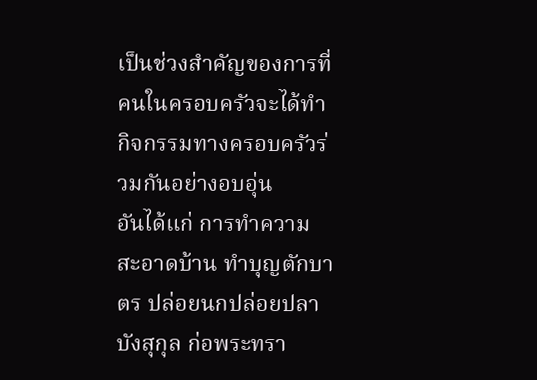เป็นช่วงสำคัญของการที่คนในครอบครัวจะได้ทำกิจกรรมทางครอบครัวร่วมกันอย่างอบอุ่น
อันได้แก่ การทำความสะอาดบ้าน ทำบุญตักบาตร ปล่อยนกปล่อยปลา บังสุกุล ก่อพระทรา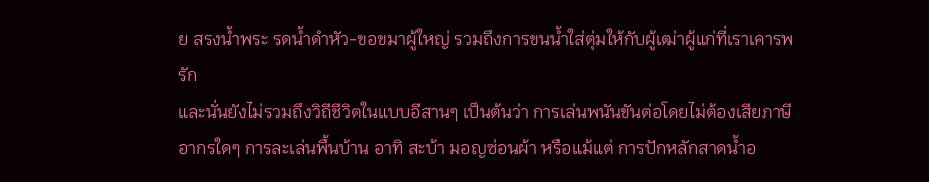ย สรงน้ำพระ รดน้ำดำหัว-ขอขมาผู้ใหญ่ รวมถึงการขนน้ำใส่ตุ่มให้กับผู้เฒ่าผู้แก่ที่เราเคารพรัก
และนั่นยังไม่รวมถึงวิถีชีวิตในแบบอีสานๆ เป็นต้นว่า การเล่นพนันขันต่อโดยไม่ต้องเสียภาษีอากรใดๆ การละเล่นพื้นบ้าน อาทิ สะบ้า มอญซ่อนผ้า หรือแม้แต่ การปักหลักสาดน้ำอ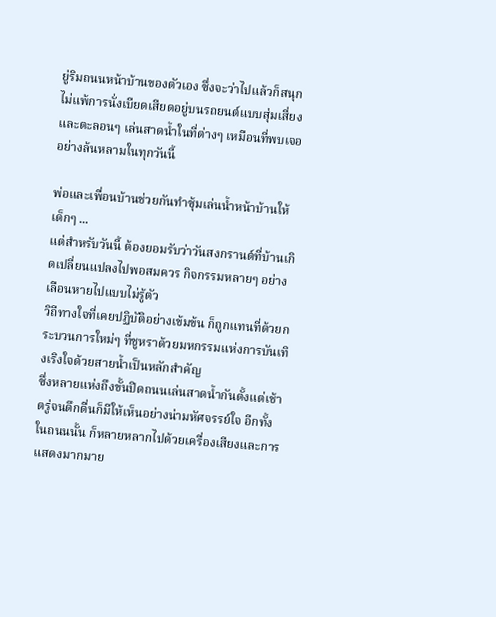ยู่ริมถนนหน้าบ้านของตัวเอง ซึ่งจะว่าไปแล้วก็สนุกไม่แพ้การนั่งเบียดเสียดอยู่บนรถยนต์แบบสุ่มเสี่ยง และตะลอนๆ เล่นสาดน้ำในที่ต่างๆ เหมือนที่พบเจออย่างล้นหลามในทุกวันนี้

พ่อและเพื่อนบ้านช่วยกันทำซุ้มเล่นน้ำหน้าบ้านให้เด็กๆ ...
แต่สำหรับวันนี้ ต้องยอมรับว่าวันสงกรานต์ที่บ้านเกิดเปลี่ยนแปลงไปพอสมควร กิจกรรมหลายๆ อย่างเลือนหายไปแบบไม่รู้ตัว
วิถีทางใจที่เคยปฏิบัติอย่างเข้มข้น ก็ถูกแทนที่ด้วยกระบวนการใหม่ๆ ที่ชูหราด้วยมหกรรมแห่งการบันเทิงเริงใจด้วยสายน้ำเป็นหลักสำคัญ
ซึ่งหลายแห่งถึงขั้นปิดถนนเล่นสาดน้ำกันตั้งแต่เช้าตรู่จนดึกดื่นก็มีให้เห็นอย่างน่ามหัศจรรย์ใจ อีกทั้งในถนนนั้น ก็หลายหลากไปด้วยเครื่องเสียงและการแสดงมากมาย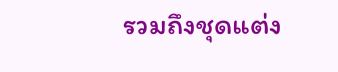รวมถึงชุดแต่ง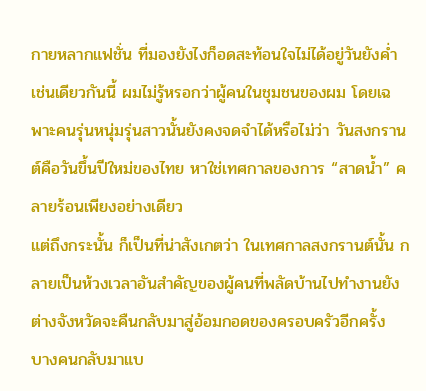กายหลากแฟชั่น ที่มองยังไงก็อดสะท้อนใจไม่ได้อยู่วันยังค่ำ
เช่นเดียวกันนี้ ผมไม่รู้หรอกว่าผู้คนในชุมชนของผม โดยเฉพาะคนรุ่นหนุ่มรุ่นสาวนั้นยังคงจดจำได้หรือไม่ว่า วันสงกรานต์คือวันขึ้นปีใหม่ของไทย หาใช่เทศกาลของการ “สาดน้ำ” คลายร้อนเพียงอย่างเดียว
แต่ถึงกระนั้น ก็เป็นที่น่าสังเกตว่า ในเทศกาลสงกรานต์นั้น กลายเป็นห้วงเวลาอันสำคัญของผู้คนที่พลัดบ้านไปทำงานยังต่างจังหวัดจะคืนกลับมาสู่อ้อมกอดของครอบครัวอีกครั้ง
บางคนกลับมาแบ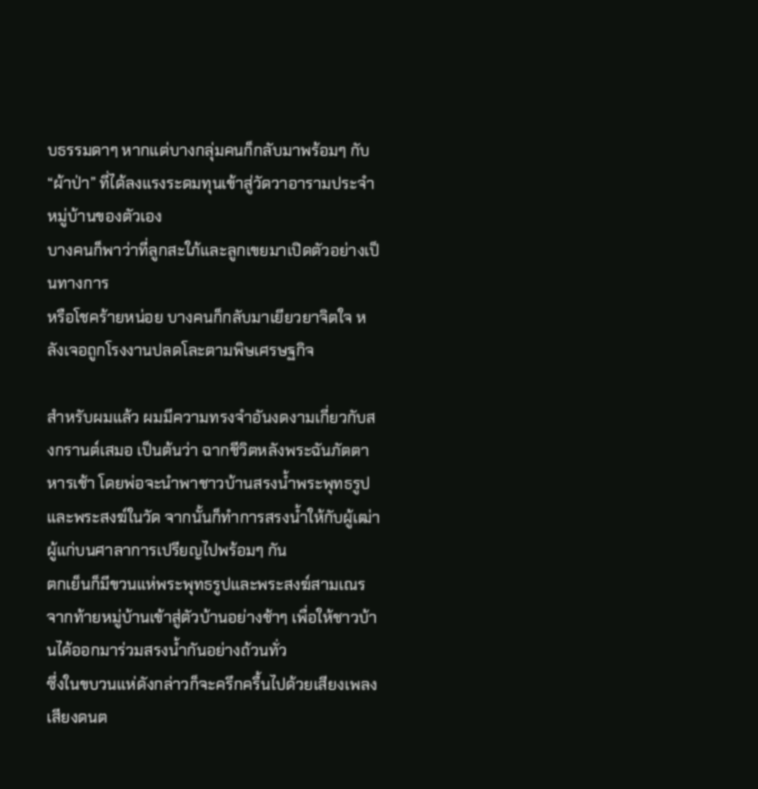บธรรมดาๆ หากแต่บางกลุ่มคนก็กลับมาพร้อมๆ กับ “ผ้าป่า” ที่ได้ลงแรงระดมทุนเข้าสู่วัดวาอารามประจำหมู่บ้านของตัวเอง
บางคนก็พาว่าที่ลูกสะใภ้และลูกเขยมาเปิดตัวอย่างเป็นทางการ
หรือโชคร้ายหน่อย บางคนก็กลับมาเยียวยาจิตใจ หลังเจอถูกโรงงานปลดโละตามพิษเศรษฐกิจ

สำหรับผมแล้ว ผมมีความทรงจำอันงดงามเกี่ยวกับสงกรานต์เสมอ เป็นต้นว่า ฉากชีวิตหลังพระฉันภัตตาหารเช้า โดยพ่อจะนำพาชาวบ้านสรงน้ำพระพุทธรูปและพระสงฆ์ในวัด จากนั้นก็ทำการสรงน้ำให้กับผู้เฒ่าผู้แก่บนศาลาการเปรียญไปพร้อมๆ กัน
ตกเย็นก็มีขวนแห่พระพุทธรูปและพระสงฆ์สามเณรจากท้ายหมู่บ้านเข้าสู่ตัวบ้านอย่างช้าๆ เพื่อให้ชาวบ้านได้ออกมาร่วมสรงน้ำกันอย่างถ้วนทั่ว
ซึ่งในขบวนแห่ดังกล่าวก็จะครึกครื้นไปด้วยเสียงเพลงเสียงดนต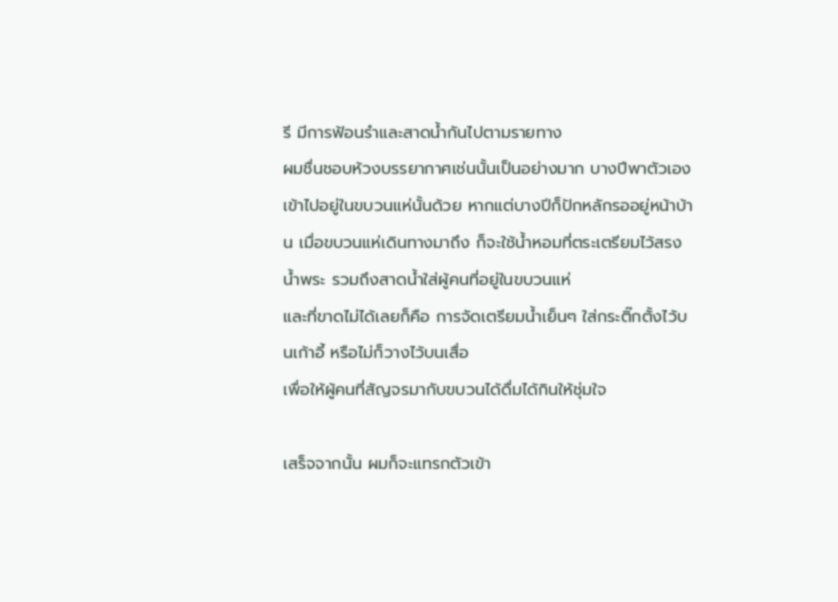รี มีการฟ้อนรำและสาดน้ำกันไปตามรายทาง
ผมชื่นชอบห้วงบรรยากาศเช่นนั้นเป็นอย่างมาก บางปีพาตัวเองเข้าไปอยู่ในขบวนแห่นั้นด้วย หากแต่บางปีก็ปักหลักรออยู่หน้าบ้าน เมื่อขบวนแห่เดินทางมาถึง ก็จะใช้น้ำหอมที่ตระเตรียมไว้สรงน้ำพระ รวมถึงสาดน้ำใส่ผู้คนที่อยู่ในขบวนแห่
และที่ขาดไม่ได้เลยก็คือ การจัดเตรียมน้ำเย็นๆ ใส่กระติ๊กตั้งไว้บนเก้าอี้ หรือไม่ก็วางไว้บนเสื่อ
เพื่อให้ผู้คนที่สัญจรมากับขบวนได้ดื่มได้กินให้ชุ่มใจ

เสร็จจากนั้น ผมก็จะแทรกตัวเข้า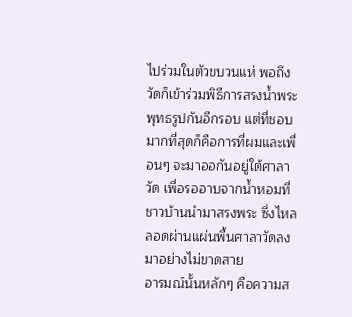ไปร่วมในตัวขบวนแห่ พอถึงวัดก็เข้าร่วมพิธีการสรงน้ำพระพุทธรูปกันอีกรอบ แต่ที่ชอบมากที่สุดก็คือการที่ผมและเพื่อนๆ จะมาออกันอยู่ใต้ศาลาวัด เพื่อรออาบจากน้ำหอมที่ชาวบ้านนำมาสรงพระ ซึ่งไหลลอดผ่านแผ่นพื้นศาลาวัดลงมาอย่างไม่ขาดสาย
อารมณ์นั้นหลักๆ คือความส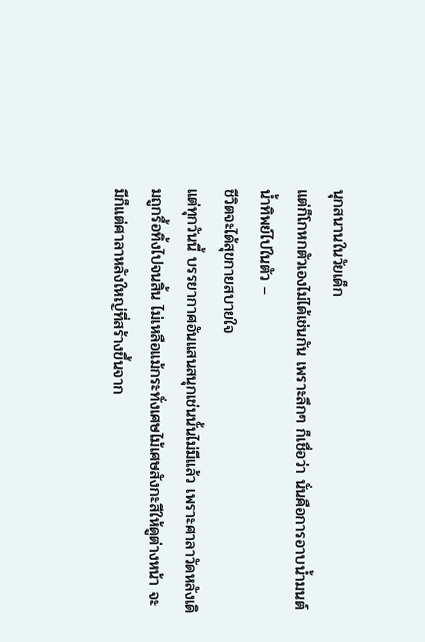นุกสนานในวัยเด็ก
แต่ก็โกหกตัวเองไม่ได้เช่นกัน เพราะลึกๆ ก็เชื่อว่า นั่นคือการอาบน้ำมนต์น้ำทิพย์ไปในตัว –
ชีวิตจะได้สุขกายสบายใจ
แต่ทุกวันนี้ บรรยากาศอันแสนสนุกเช่นนั้นไม่มีแล้ว เพราะศาลาวัดหลังเดิมถูกรื้อทิ้งไปจนสิ้น ไม่เหลือแม้กระทั่งเศษไม้เศษสังกะสีให้ดูต่างหน้า จะมีก็แต่ศาลาหลังใหญ่ที่สร้างขึ้นจาก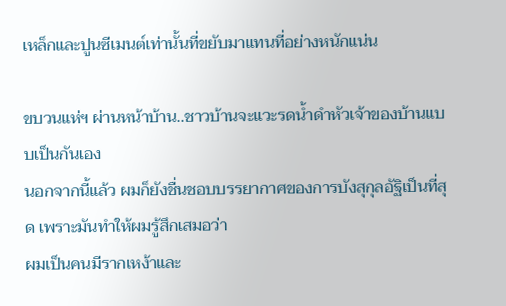เหล็กและปูนซีเมนต์เท่านั้นที่ขยับมาแทนที่อย่างหนักแน่น

ขบวนแห่ฯ ผ่านหน้าบ้าน..ชาวบ้านจะแวะรดน้ำดำหัวเจ้าของบ้านแบบเป็นกันเอง
นอกจากนี้แล้ว ผมก็ยังชื่นชอบบรรยากาศของการบังสุกุลอัฐิเป็นที่สุด เพราะมันทำให้ผมรู้สึกเสมอว่า
ผมเป็นคนมีรากเหง้าและ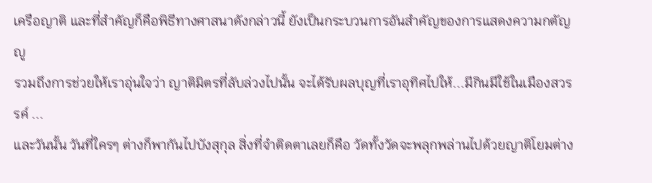เครือญาติ และที่สำคัญก็คือพิธีทางศาสนาดังกล่าวนี้ ยังเป็นกระบวนการอันสำคัญของการแสดงความกตัญญู
รวมถึงการช่วยให้เราอุ่นใจว่า ญาติมิตรที่ลับล่วงไปนั้น จะได้รับผลบุญที่เราอุทิศไปให้...มีกินมีใช้ในเมืองสวรรค์ ...
และวันนั้น วันที่ใครๆ ต่างก็พากันไปบังสุกุล สิ่งที่จำติดตาเลยก็คือ วัดทั้งวัดจะพลุกพล่านไปด้วยญาติโยมต่าง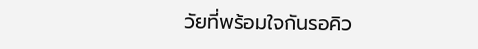วัยที่พร้อมใจกันรอคิว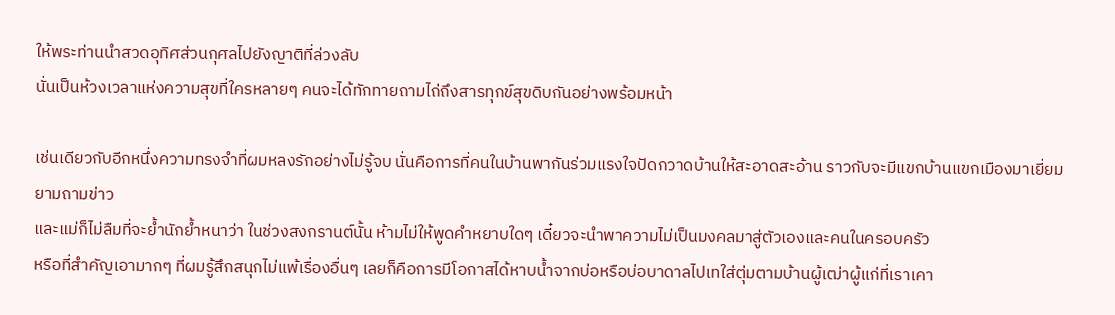ให้พระท่านนำสวดอุทิศส่วนกุศลไปยังญาติที่ล่วงลับ
นั่นเป็นห้วงเวลาแห่งความสุขที่ใครหลายๆ คนจะได้ทักทายถามไถ่ถึงสารทุกข์สุขดิบกันอย่างพร้อมหน้า

เช่นเดียวกับอีกหนึ่งความทรงจำที่ผมหลงรักอย่างไม่รู้จบ นั่นคือการที่คนในบ้านพากันร่วมแรงใจปัดกวาดบ้านให้สะอาดสะอ้าน ราวกับจะมีแขกบ้านแขกเมืองมาเยี่ยมยามถามข่าว
และแม่ก็ไม่ลืมที่จะย้ำนักย้ำหนาว่า ในช่วงสงกรานต์นั้น ห้ามไม่ให้พูดคำหยาบใดๆ เดี๋ยวจะนำพาความไม่เป็นมงคลมาสู่ตัวเองและคนในครอบครัว
หรือที่สำคัญเอามากๆ ที่ผมรู้สึกสนุกไม่แพ้เรื่องอื่นๆ เลยก็คือการมีโอกาสได้หาบน้ำจากบ่อหรือบ่อบาดาลไปเทใส่ตุ่มตามบ้านผู้เฒ่าผู้แก่ที่เราเคา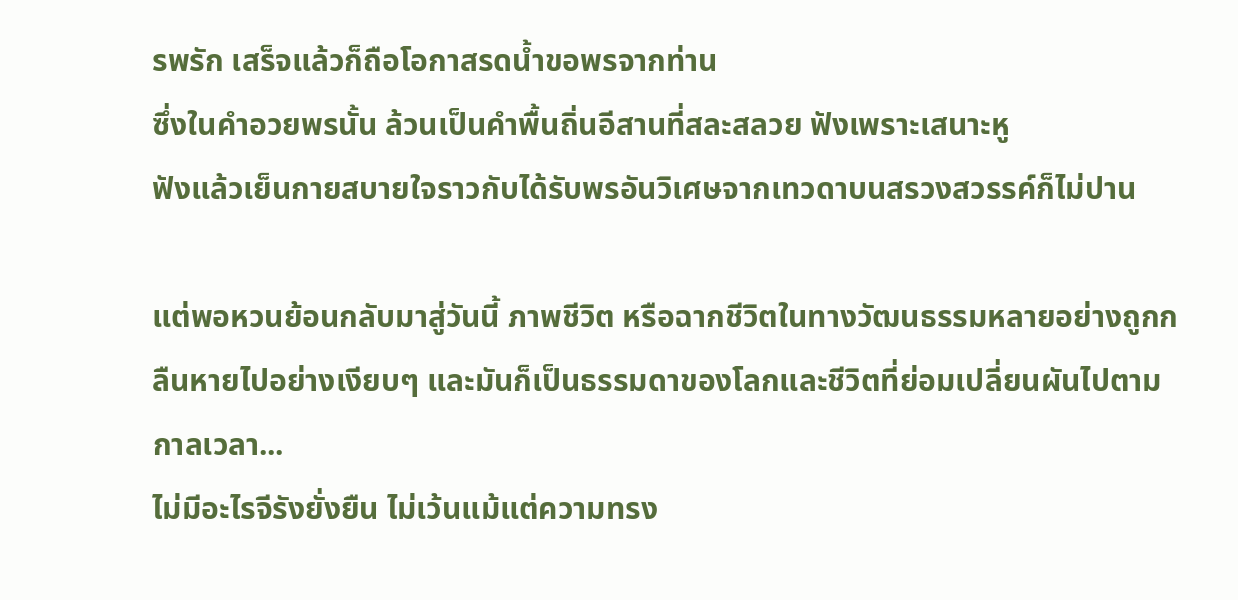รพรัก เสร็จแล้วก็ถือโอกาสรดน้ำขอพรจากท่าน
ซึ่งในคำอวยพรนั้น ล้วนเป็นคำพื้นถิ่นอีสานที่สละสลวย ฟังเพราะเสนาะหู
ฟังแล้วเย็นกายสบายใจราวกับได้รับพรอันวิเศษจากเทวดาบนสรวงสวรรค์ก็ไม่ปาน

แต่พอหวนย้อนกลับมาสู่วันนี้ ภาพชีวิต หรือฉากชีวิตในทางวัฒนธรรมหลายอย่างถูกกลืนหายไปอย่างเงียบๆ และมันก็เป็นธรรมดาของโลกและชีวิตที่ย่อมเปลี่ยนผันไปตามกาลเวลา...
ไม่มีอะไรจีรังยั่งยืน ไม่เว้นแม้แต่ความทรง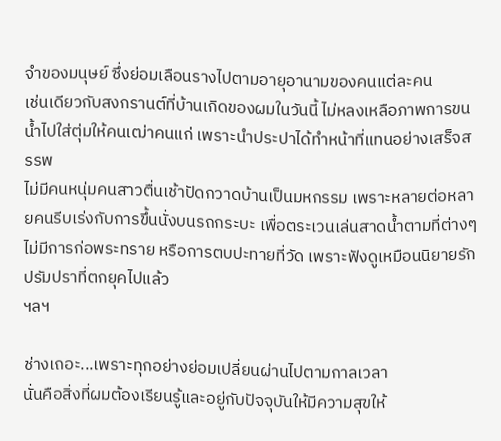จำของมนุษย์ ซึ่งย่อมเลือนรางไปตามอายุอานามของคนแต่ละคน
เช่นเดียวกับสงกรานต์ที่บ้านเกิดของผมในวันนี้ ไม่หลงเหลือภาพการขนน้ำไปใส่ตุ่มให้คนเฒ่าคนแก่ เพราะนำประปาได้ทำหน้าที่แทนอย่างเสร็จสรรพ
ไม่มีคนหนุ่มคนสาวตื่นเช้าปัดกวาดบ้านเป็นมหกรรม เพราะหลายต่อหลายคนรีบเร่งกับการขึ้นนั่งบนรถกระบะ เพื่อตระเวนเล่นสาดน้ำตามที่ต่างๆ
ไม่มีการก่อพระทราย หรือการตบปะทายที่วัด เพราะฟังดูเหมือนนิยายรัก ปรัมปราที่ตกยุคไปแล้ว
ฯลฯ

ช่างเถอะ...เพราะทุกอย่างย่อมเปลี่ยนผ่านไปตามกาลเวลา
นั่นคือสิ่งที่ผมต้องเรียนรู้และอยู่กับปัจจุบันให้มีความสุขให้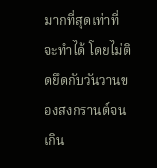มากที่สุดเท่าที่จะทำได้ โดยไม่ติดยึดกับวันวานของสงกรานต์จนเกิน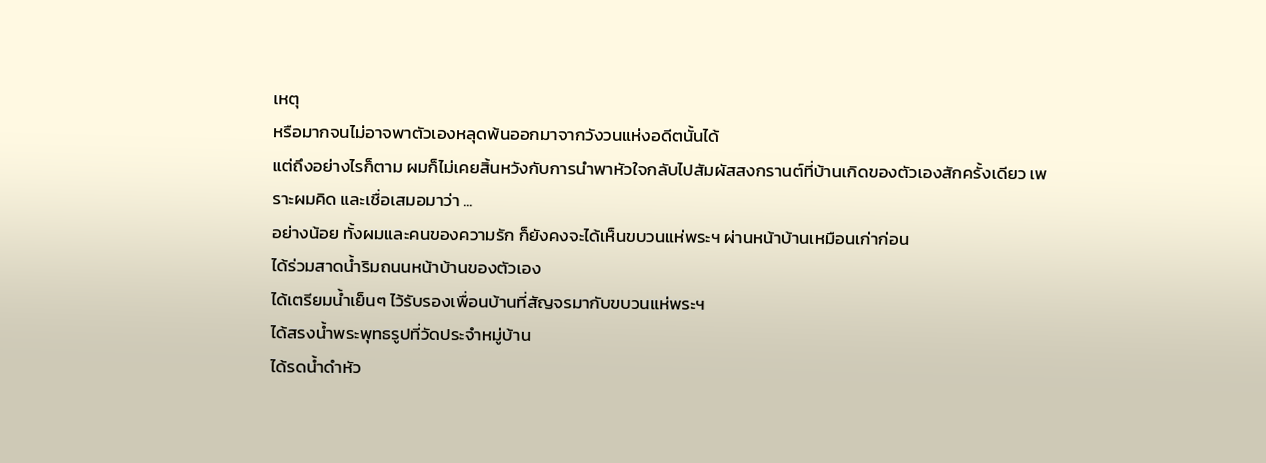เหตุ
หรือมากจนไม่อาจพาตัวเองหลุดพ้นออกมาจากวังวนแห่งอดีตนั้นได้
แต่ถึงอย่างไรก็ตาม ผมก็ไม่เคยสิ้นหวังกับการนำพาหัวใจกลับไปสัมผัสสงกรานต์ที่บ้านเกิดของตัวเองสักครั้งเดียว เพราะผมคิด และเชื่อเสมอมาว่า ...
อย่างน้อย ทั้งผมและคนของความรัก ก็ยังคงจะได้เห็นขบวนแห่พระฯ ผ่านหน้าบ้านเหมือนเก่าก่อน
ได้ร่วมสาดน้ำริมถนนหน้าบ้านของตัวเอง
ได้เตรียมน้ำเย็นๆ ไว้รับรองเพื่อนบ้านที่สัญจรมากับขบวนแห่พระฯ
ได้สรงน้ำพระพุทธรูปที่วัดประจำหมู่บ้าน
ได้รดน้ำดำหัว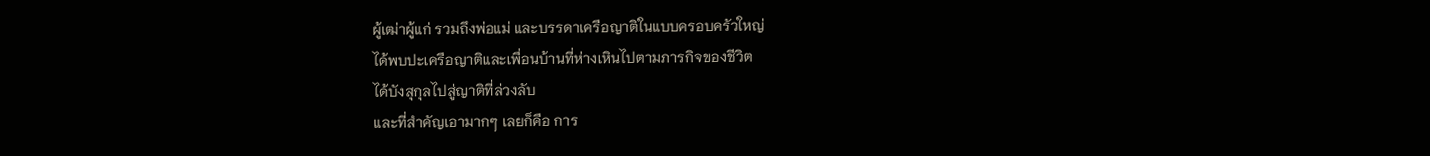ผู้เฒ่าผู้แก่ รวมถึงพ่อแม่ และบรรดาเครือญาติในแบบครอบครัวใหญ่
ได้พบปะเครือญาติและเพื่อนบ้านที่ห่างเหินไปตามภารกิจของชีวิต
ได้บังสุกุลไปสู่ญาติที่ล่วงลับ
และที่สำคัญเอามากๆ เลยก็คือ การ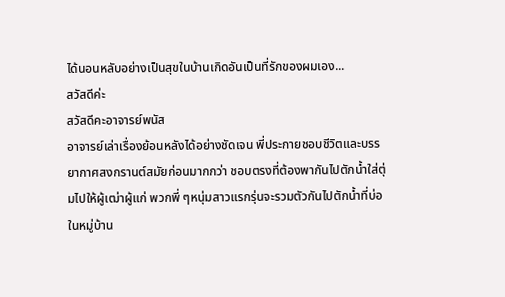ได้นอนหลับอย่างเป็นสุขในบ้านเกิดอันเป็นที่รักของผมเอง...
สวัสดีค่ะ
สวัสดีคะอาจารย์พนัส
อาจารย์เล่าเรื่องย้อนหลังได้อย่างชัดเจน พี่ประกายชอบชีวิตและบรรยากาศสงกรานต์สมัยก่อนมากกว่า ชอบตรงที่ต้องพากันไปตักน้ำใส่ตุ่มไปให้ผู้เฒ่าผู้แก่ พวกพี่ ๆหนุ่มสาวแรกรุ่นจะรวมตัวกันไปตักน้ำที่บ่อในหมู่บ้าน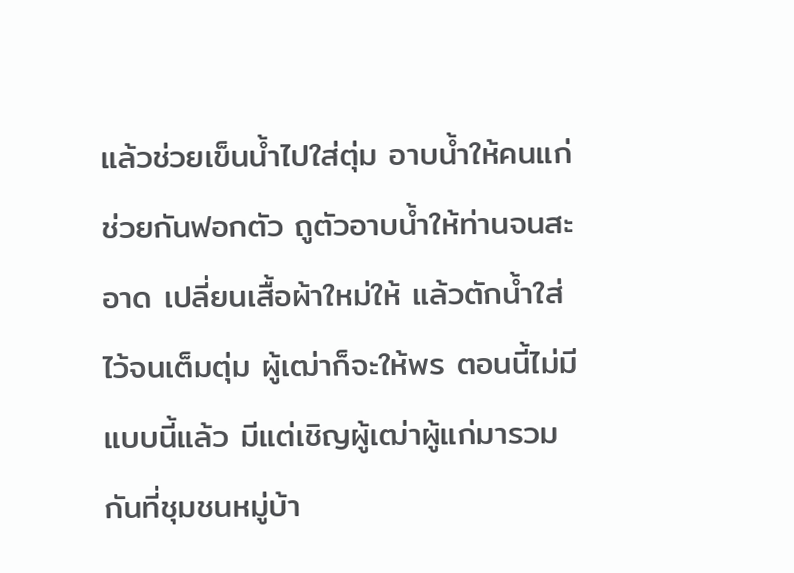แล้วช่วยเข็นน้ำไปใส่ตุ่ม อาบน้ำให้คนแก่ ช่วยกันฟอกตัว ถูตัวอาบน้ำให้ท่านจนสะอาด เปลี่ยนเสื้อผ้าใหม่ให้ แล้วตักน้ำใส่ไว้จนเต็มตุ่ม ผู้เฒ่าก็จะให้พร ตอนนี้ไม่มีแบบนี้แล้ว มีแต่เชิญผู้เฒ่าผู้แก่มารวมกันที่ชุมชนหมู่บ้า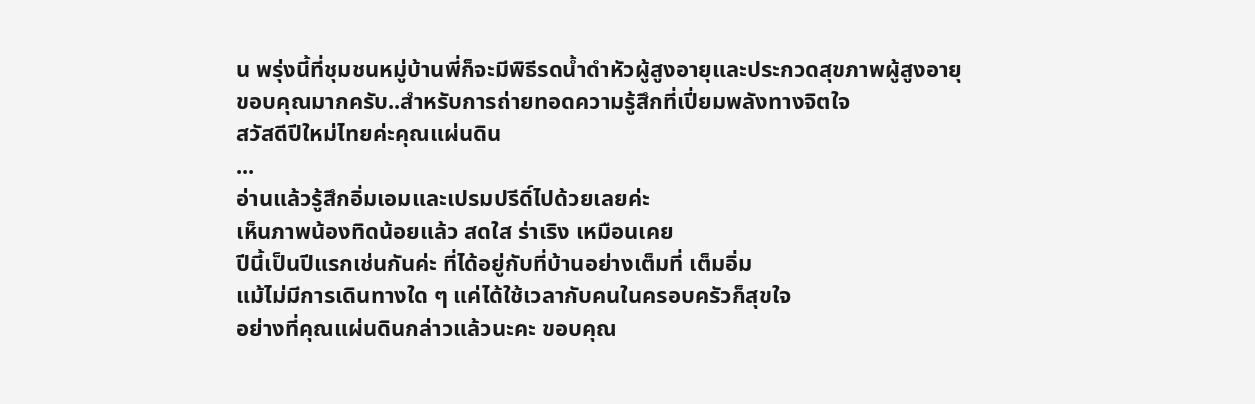น พรุ่งนี้ที่ชุมชนหมู่บ้านพี่ก็จะมีพิธีรดน้ำดำหัวผู้สูงอายุและประกวดสุขภาพผู้สูงอายุ
ขอบคุณมากครับ..สำหรับการถ่ายทอดความรู้สึกที่เปี่ยมพลังทางจิตใจ
สวัสดีปีใหม่ไทยค่ะคุณแผ่นดิน
...
อ่านแล้วรู้สึกอิ่มเอมและเปรมปรีดิ์ไปด้วยเลยค่ะ
เห็นภาพน้องทิดน้อยแล้ว สดใส ร่าเริง เหมือนเคย
ปีนี้เป็นปีแรกเช่นกันค่ะ ที่ได้อยู่กับที่บ้านอย่างเต็มที่ เต็มอิ่ม
แม้ไม่มีการเดินทางใด ๆ แค่ได้ใช้เวลากับคนในครอบครัวก็สุขใจ
อย่างที่คุณแผ่นดินกล่าวแล้วนะคะ ขอบคุณ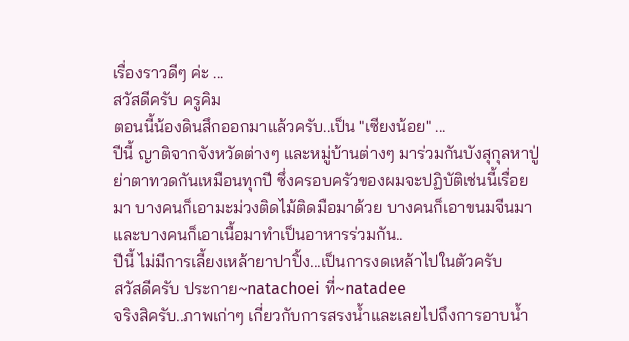เรื่องราวดีๆ ค่ะ ...
สวัสดีครับ ครูคิม
ตอนนี้น้องดินสึกออกมาแล้วครับ..เป็น "เซียงน้อย" ...
ปีนี้ ญาติจากจังหวัดต่างๆ และหมู่บ้านต่างๆ มาร่วมกันบังสุกุลหาปู่ย่าตาทวดกันเหมือนทุกปี ซึ่งครอบครัวของผมจะปฏิบัติเช่นนี้เรื่อยมา บางคนก็เอามะม่วงติดไม้ติดมือมาด้วย บางคนก็เอาขนมจีนมา และบางคนก็เอาเนื้อมาทำเป็นอาหารร่วมกัน..
ปีนี้ ไม่มีการเลี้ยงเหล้ายาปาปิ้ง...เป็นการงดเหล้าไปในตัวครับ
สวัสดีครับ ประกาย~natachoei ที่~natadee
จริงสิครับ..ภาพเก่าๆ เกี่ยวกับการสรงน้ำและเลยไปถึงการอาบน้ำ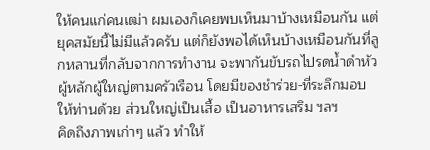ให้คนแก่คนเฒ่า ผมเองก็เคยพบเห็นมาบ้างเหมือนกัน แต่ยุคสมัยนี้ไม่มีแล้วครับ แต่ก็ยังพอได้เห็นบ้างเหมือนกันที่ลูกหลานที่กลับจากการทำงาน จะพากันขับรถไปรดน้ำดำหัวผู้หลักผู้ใหญ่ตามครัวเรือน โดยมีของชำร่วย-ที่ระลึกมอบให้ท่านด้วย ส่วนใหญ่เป็นเสื้อ เป็นอาหารเสริม ฯลฯ
คิดถึงภาพเก่าๆ แล้ว ทำให้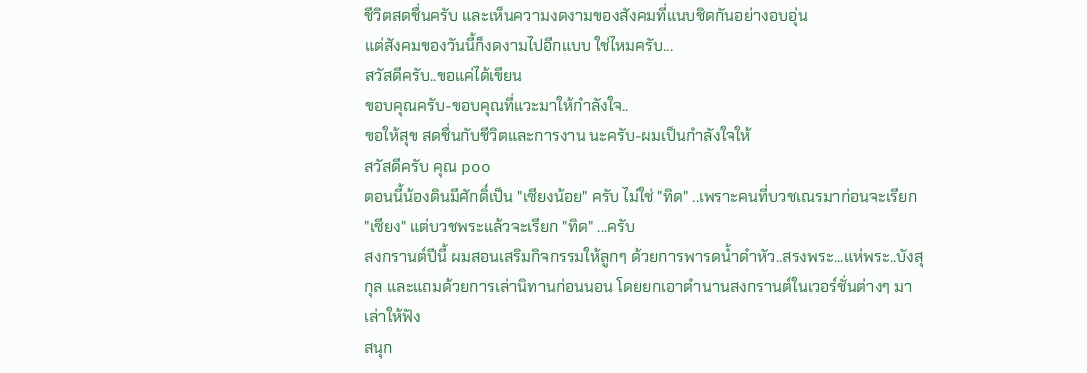ชีวิตสดชื่นครับ และเห็นความงดงามของสังคมที่แนบชิดกันอย่างอบอุ่น
แต่สังคมของวันนี้ก็งดงามไปอีกแบบ ใช่ไหมครับ...
สวัสดีครับ..ขอแค่ได้เขียน
ขอบคุณครับ-ขอบคุณที่แวะมาให้กำลังใจ..
ขอให้สุข สดชื่นกับชีวิตและการงาน นะครับ-ผมเป็นกำลังใจให้
สวัสดีครับ คุณ poo
ตอนนี้น้องดินมีศักดิ์เป็น "เซียงน้อย" ครับ ไม่ใช่ "ทิด" ..เพราะคนที่บวชเณรมาก่อนจะเรียก "เซียง" แต่บวชพระแล้วจะเรียก "ทิด" ...ครับ
สงกรานต์ปีนี้ ผมสอนเสริมกิจกรรมให้ลูกๆ ด้วยการพารดน้ำดำหัว..สรงพระ...แห่พระ..บังสุกุล และแถมด้วยการเล่านิทานก่อนนอน โดยยกเอาตำนานสงกรานต์ในเวอร์ชั่นต่างๆ มาเล่าให้ฟัง
สนุก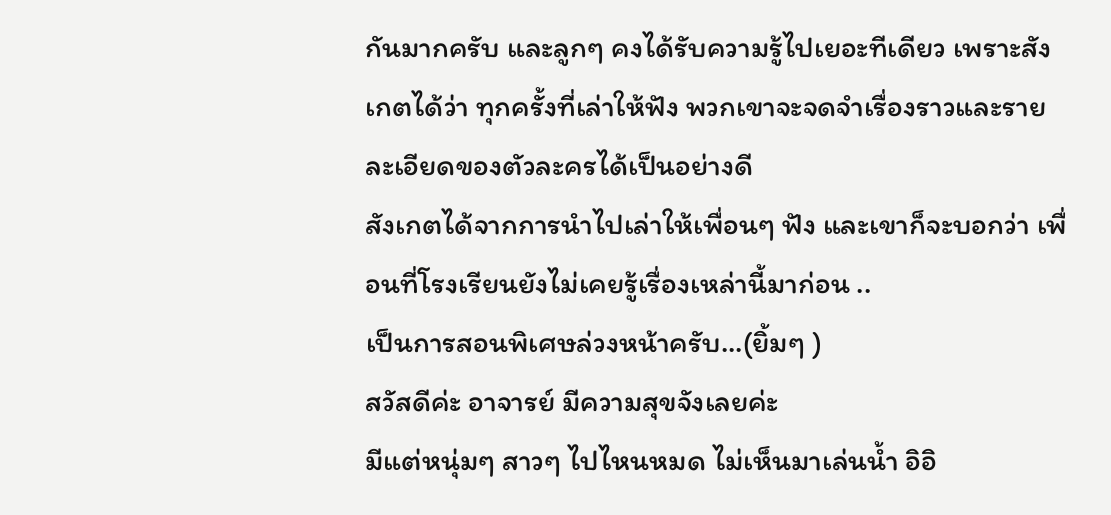กันมากครับ และลูกๆ คงได้รับความรู้ไปเยอะทีเดียว เพราะสังเกตได้ว่า ทุกครั้งที่เล่าให้ฟัง พวกเขาจะจดจำเรื่องราวและรายละเอียดของตัวละครได้เป็นอย่างดี
สังเกตได้จากการนำไปเล่าให้เพื่อนๆ ฟัง และเขาก็จะบอกว่า เพื่อนที่โรงเรียนยังไม่เคยรู้เรื่องเหล่านี้มาก่อน ..
เป็นการสอนพิเศษล่วงหน้าครับ...(ยิ้มๆ )
สวัสดีค่ะ อาจารย์ มีความสุขจังเลยค่ะ
มีแต่หนุ่มๆ สาวๆ ไปไหนหมด ไม่เห็นมาเล่นน้ำ อิอิ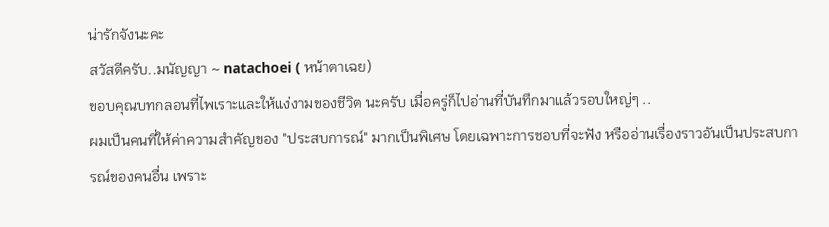น่ารักจังนะคะ
สวัสดีครับ..มนัญญา ~ natachoei ( หน้าตาเฉย)
ขอบคุณบทกลอนที่ไพเราะและให้แง่งามของชีวิต นะครับ เมื่อครู่ก็ไปอ่านที่บันทึกมาแล้วรอบใหญ่ๆ ..
ผมเป็นคนที่ให้ค่าความสำคัญของ "ประสบการณ์" มากเป็นพิเศษ โดยเฉพาะการชอบที่จะฟัง หรืออ่านเรื่องราวอันเป็นประสบการณ์ของคนอื่น เพราะ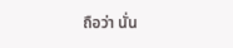ถือว่า นั่น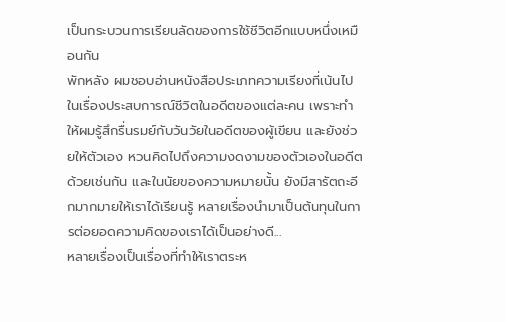เป็นกระบวนการเรียนลัดของการใช้ชีวิตอีกแบบหนึ่งเหมือนกัน
พักหลัง ผมชอบอ่านหนังสือประเภทความเรียงที่เน้นไปในเรื่องประสบการณ์ชีวิตในอดีตของแต่ละคน เพราะทำให้ผมรู้สึกรื่นรมย์กับวันวัยในอดีตของผู้เขียน และยังช่วยให้ตัวเอง หวนคิดไปถึงความงดงามของตัวเองในอดีตด้วยเช่นกัน และในนัยของความหมายนั้น ยังมีสารัตถะอีกมากมายให้เราได้เรียนรู้ หลายเรื่องนำมาเป็นต้นทุนในการต่อยอดความคิดของเราได้เป็นอย่างดี...
หลายเรื่องเป็นเรื่องที่ทำให้เราตระห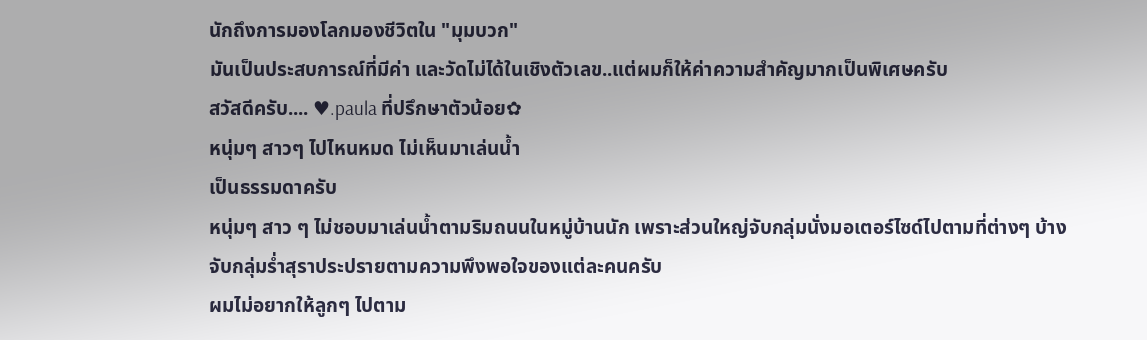นักถึงการมองโลกมองชีวิตใน "มุมบวก"
มันเป็นประสบการณ์ที่มีค่า และวัดไม่ได้ในเชิงตัวเลข..แต่ผมก็ให้ค่าความสำคัญมากเป็นพิเศษครับ
สวัสดีครับ.... ♥.paula ที่ปรึกษาตัวน้อย✿
หนุ่มๆ สาวๆ ไปไหนหมด ไม่เห็นมาเล่นน้ำ
เป็นธรรมดาครับ
หนุ่มๆ สาว ๆ ไม่ชอบมาเล่นน้ำตามริมถนนในหมู่บ้านนัก เพราะส่วนใหญ่จับกลุ่มนั่งมอเตอร์ไซด์ไปตามที่ต่างๆ บ้างจับกลุ่มร่ำสุราประปรายตามความพึงพอใจของแต่ละคนครับ
ผมไม่อยากให้ลูกๆ ไปตาม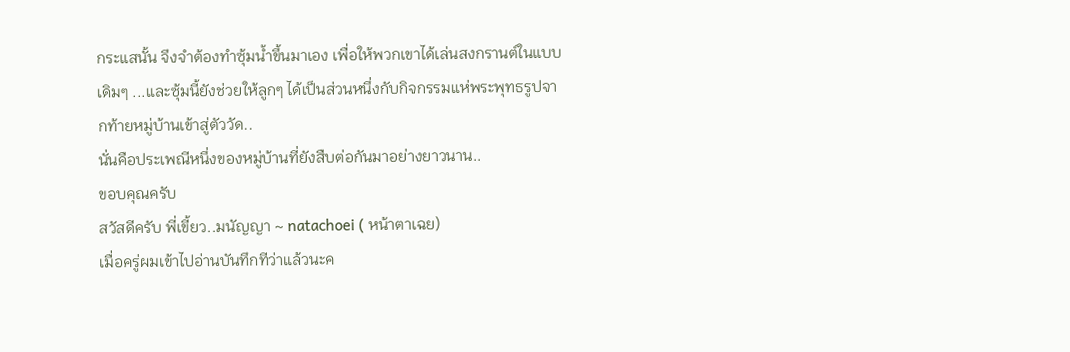กระแสนั้น จึงจำต้องทำซุ้มน้ำขึ้นมาเอง เพื่อให้พวกเขาได้เล่นสงกรานต์ในแบบเดิมๆ ...และซุ้มนี้ยังช่วยให้ลูกๆ ได้เป็นส่วนหนึ่งกับกิจกรรมแห่พระพุทธรูปจากท้ายหมู่บ้านเข้าสู่ตัววัด..
นั่นคือประเพณีหนึ่งของหมู่บ้านที่ยังสืบต่อกันมาอย่างยาวนาน..
ขอบคุณครับ
สวัสดีครับ พี่เขี้ยว..มนัญญา ~ natachoei ( หน้าตาเฉย)
เมื่อครู่ผมเข้าไปอ่านบันทึกทีว่าแล้วนะค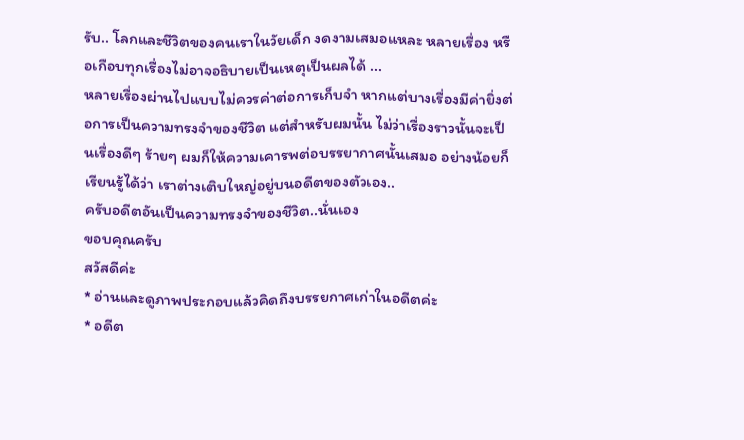รับ.. โลกและชีวิตของคนเราในวัยเด็ก งดงามเสมอแหละ หลายเรื่อง หรือเกือบทุกเรื่องไม่อาจอธิบายเป็นเหตุเป็นผลได้ ...
หลายเรื่องผ่านไปแบบไม่ควรค่าต่อการเก็บจำ หากแต่บางเรื่องมีค่ายิ่งต่อการเป็นความทรงจำของชีวิต แต่สำหรับผมนั้น ไม่ว่าเรื่องราวนั้นจะเป็นเรื่องดีๆ ร้ายๆ ผมก็ให้ความเคารพต่อบรรยากาศนั้นเสมอ อย่างน้อยก็เรียนรู้ได้ว่า เราต่างเติบใหญ่อยู่บนอดีตของตัวเอง..
ครับอดีตอันเป็นความทรงจำของชีวิต..นั่นเอง
ขอบคุณครับ
สวัสดีค่ะ
* อ่านและดูภาพประกอบแล้วคิดถึงบรรยกาศเก่าในอดีตค่ะ
* อดีต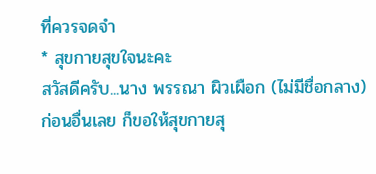ที่ควรจดจำ
* สุขกายสุขใจนะคะ
สวัสดีครับ...นาง พรรณา ผิวเผือก (ไม่มีชื่อกลาง)
ก่อนอื่นเลย ก็ขอให้สุขกายสุ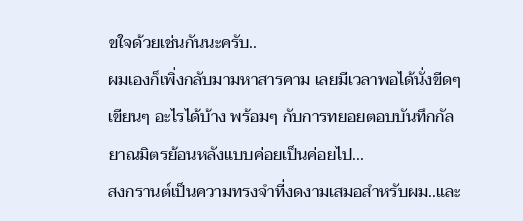ขใจด้วยเช่นกันนะครับ..
ผมเองก็เพิ่งกลับมามหาสารคาม เลยมีเวลาพอได้นั่งขีดๆ เขียนๆ อะไรได้บ้าง พร้อมๆ กับการทยอยตอบบันทึกกัลยาณมิตรย้อนหลังแบบค่อยเป็นค่อยไป...
สงกรานต์เป็นความทรงจำที่งดงามเสมอสำหรับผม..และ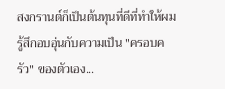สงกรานต์ก็เป็นต้นทุนที่ดีที่ทำให้ผมรู้สึกอบอุ่นกับความเป็น "ครอบครัว" ของตัวเอง...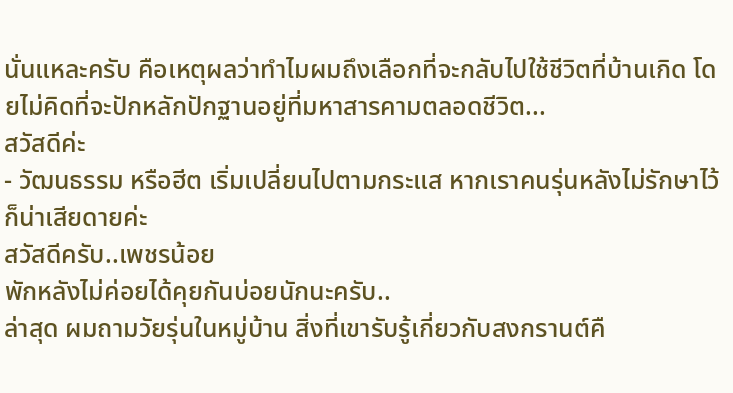นั่นแหละครับ คือเหตุผลว่าทำไมผมถึงเลือกที่จะกลับไปใช้ชีวิตที่บ้านเกิด โดยไม่คิดที่จะปักหลักปักฐานอยู่ที่มหาสารคามตลอดชีวิต...
สวัสดีค่ะ
- วัฒนธรรม หรือฮีต เริ่มเปลี่ยนไปตามกระแส หากเราคนรุ่นหลังไม่รักษาไว้ก็น่าเสียดายค่ะ
สวัสดีครับ..เพชรน้อย
พักหลังไม่ค่อยได้คุยกันบ่อยนักนะครับ..
ล่าสุด ผมถามวัยรุ่นในหมู่บ้าน สิ่งที่เขารับรู้เกี่ยวกับสงกรานต์คื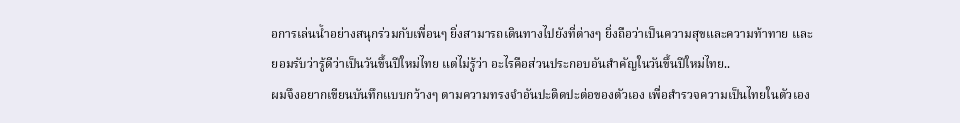อการเล่นน้ำอย่างสนุกร่วมกับเพื่อนๆ ยิ่งสามารถเดินทางไปยังที่ต่างๆ ยิ่งถือว่าเป็นความสุขและความท้าทาย และยอมรับว่ารู้ดีว่าเป็นวันขึ้นปีใหม่ไทย แต่ไม่รู้ว่า อะไรคือส่วนประกอบอันสำคัญในวันขึ้นปีใหม่ไทย..
ผมจึงอยากเขียนบันทึกแบบกว้างๆ ตามความทรงจำอันปะติดปะต่อของตัวเอง เพื่อสำรวจความเป็นไทยในตัวเอง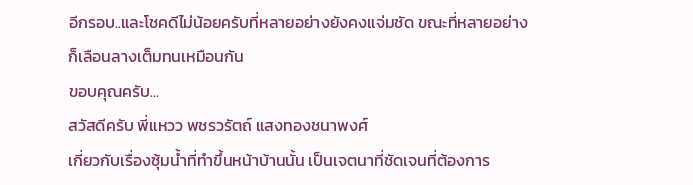อีกรอบ..และโชคดีไม่น้อยครับที่หลายอย่างยังคงแจ่มชัด ขณะที่หลายอย่างก็เลือนลางเต็มทนเหมือนกัน
ขอบคุณครับ...
สวัสดีครับ พี่แหวว พชรวรัตถ์ แสงทองชนาพงศ์
เกี่ยวกับเรื่องซุ้มน้ำที่ทำขึ้นหน้าบ้านนั้น เป็นเจตนาที่ชัดเจนที่ต้องการ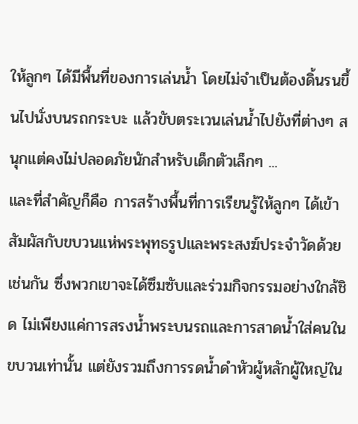ให้ลูกๆ ได้มีพื้นที่ของการเล่นน้ำ โดยไม่จำเป็นต้องดิ้นรนขึ้นไปนั่งบนรถกระบะ แล้วขับตระเวนเล่นน้ำไปยังที่ต่างๆ สนุกแต่คงไม่ปลอดภัยนักสำหรับเด็กตัวเล็กๆ ...
และที่สำคัญก็คือ การสร้างพื้นที่การเรียนรู้ให้ลูกๆ ได้เข้าสัมผัสกับขบวนแห่พระพุทธรูปและพระสงฆ์ประจำวัดด้วยเช่นกัน ซึ่งพวกเขาจะได้ซึมซับและร่วมกิจกรรมอย่างใกล้ชิด ไม่เพียงแค่การสรงน้ำพระบนรถและการสาดน้ำใส่คนในขบวนเท่านั้น แต่ยังรวมถึงการรดน้ำดำหัวผู้หลักผู้ใหญ่ใน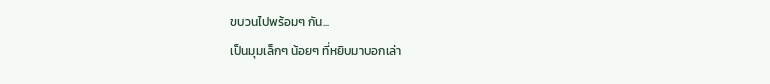ขบวนไปพร้อมๆ กัน...
เป็นมุมเล็กๆ น้อยๆ ที่หยิบมาบอกเล่า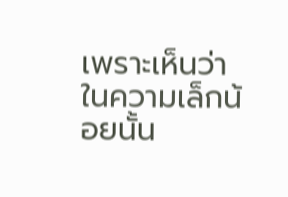เพราะเห็นว่า ในความเล็กน้อยนั้น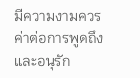มีความงามควรค่าต่อการพูดถึง และอนุรัก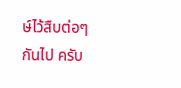ษ์ไว้สืบต่อๆ กันไป ครับ